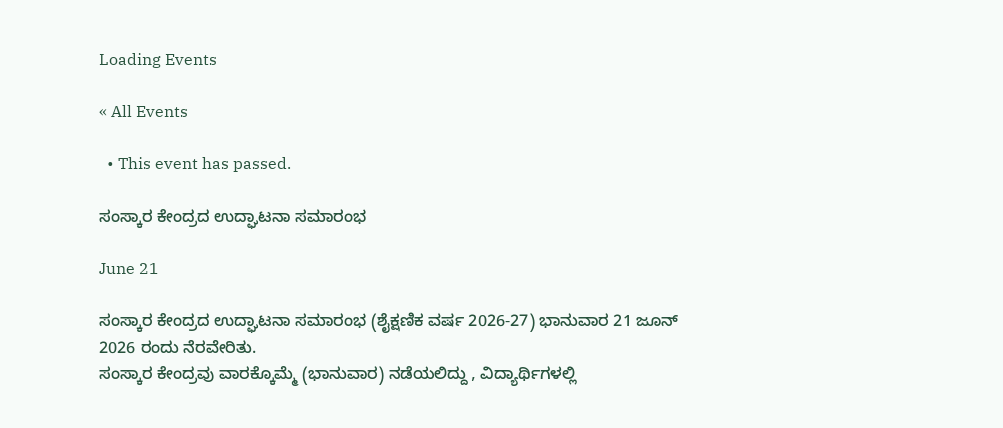Loading Events

« All Events

  • This event has passed.

ಸಂಸ್ಕಾರ ಕೇಂದ್ರದ ಉದ್ಘಾಟನಾ ಸಮಾರಂಭ

June 21

ಸಂಸ್ಕಾರ ಕೇಂದ್ರದ ಉದ್ಘಾಟನಾ ಸಮಾರಂಭ (ಶೈಕ್ಷಣಿಕ ವರ್ಷ 2026-27) ಭಾನುವಾರ 21 ಜೂನ್ 2026 ರಂದು ನೆರವೇರಿತು.
ಸಂಸ್ಕಾರ ಕೇಂದ್ರವು ವಾರಕ್ಕೊಮ್ಮೆ (ಭಾನುವಾರ) ನಡೆಯಲಿದ್ದು , ವಿದ್ಯಾರ್ಥಿಗಳಲ್ಲಿ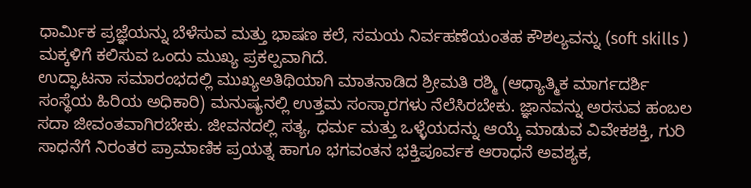ಧಾರ್ಮಿಕ ಪ್ರಜ್ಞೆಯನ್ನು ಬೆಳೆಸುವ ಮತ್ತು ಭಾಷಣ ಕಲೆ, ಸಮಯ ನಿರ್ವಹಣೆಯಂತಹ ಕೌಶಲ್ಯವನ್ನು (soft skills ) ಮಕ್ಕಳಿಗೆ ಕಲಿಸುವ ಒಂದು ಮುಖ್ಯ ಪ್ರಕಲ್ಪವಾಗಿದೆ.
ಉದ್ಘಾಟನಾ ಸಮಾರಂಭದಲ್ಲಿ ಮುಖ್ಯಅತಿಥಿಯಾಗಿ ಮಾತನಾಡಿದ ಶ್ರೀಮತಿ ರಶ್ಮಿ (ಆಧ್ಯಾತ್ಮಿಕ ಮಾರ್ಗದರ್ಶಿ ಸಂಸ್ಥೆಯ ಹಿರಿಯ ಅಧಿಕಾರಿ) ಮನುಷ್ಯನಲ್ಲಿ ಉತ್ತಮ ಸಂಸ್ಕಾರಗಳು ನೆಲೆಸಿರಬೇಕು. ಜ್ಞಾನವನ್ನು ಅರಸುವ ಹಂಬಲ ಸದಾ ಜೀವಂತವಾಗಿರಬೇಕು. ಜೀವನದಲ್ಲಿ ಸತ್ಯ, ಧರ್ಮ ಮತ್ತು ಒಳ್ಳೆಯದನ್ನು ಆಯ್ಕೆ ಮಾಡುವ ವಿವೇಕಶಕ್ತಿ, ಗುರಿ ಸಾಧನೆಗೆ ನಿರಂತರ ಪ್ರಾಮಾಣಿಕ ಪ್ರಯತ್ನ ಹಾಗೂ ಭಗವಂತನ ಭಕ್ತಿಪೂರ್ವಕ ಆರಾಧನೆ ಅವಶ್ಯಕ,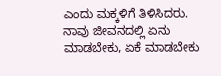ಎಂದು ಮಕ್ಕಳಿಗೆ ತಿಳಿಸಿದರು.
ನಾವು ಜೀವನದಲ್ಲಿ ಏನು ಮಾಡಬೇಕು, ಏಕೆ ಮಾಡಬೇಕು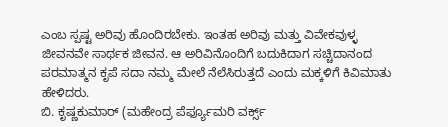ಎಂಬ ಸ್ಪಷ್ಟ ಅರಿವು ಹೊಂದಿರಬೇಕು. ಇಂತಹ ಅರಿವು ಮತ್ತು ವಿವೇಕವುಳ್ಳ ಜೀವನವೇ ಸಾರ್ಥಕ ಜೀವನ. ಆ ಅರಿವಿನೊಂದಿಗೆ ಬದುಕಿದಾಗ ಸಚ್ಚಿದಾನಂದ ಪರಮಾತ್ಮನ ಕೃಪೆ ಸದಾ ನಮ್ಮ ಮೇಲೆ ನೆಲೆಸಿರುತ್ತದೆ ಎಂದು ಮಕ್ಕಳಿಗೆ ಕಿವಿಮಾತು ಹೇಳಿದರು.
ಬಿ. ಕೃಷ್ಣಕುಮಾರ್ (ಮಹೇಂದ್ರ ಪೆರ್ಫ್ಯೂಮರಿ ವರ್ಕ್ಸ್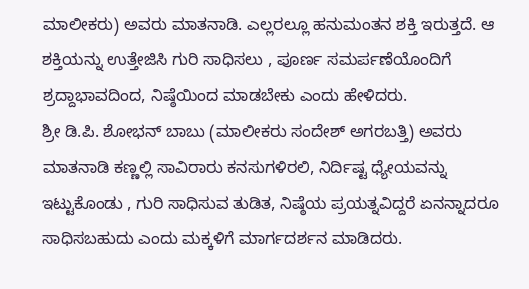ಮಾಲೀಕರು) ಅವರು ಮಾತನಾಡಿ. ಎಲ್ಲರಲ್ಲೂ ಹನುಮಂತನ ಶಕ್ತಿ ಇರುತ್ತದೆ. ಆ ಶಕ್ತಿಯನ್ನು ಉತ್ತೇಜಿಸಿ ಗುರಿ ಸಾಧಿಸಲು , ಪೂರ್ಣ ಸಮರ್ಪಣೆಯೊಂದಿಗೆ ಶ್ರದ್ದಾಭಾವದಿಂದ, ನಿಷ್ಠೆಯಿಂದ ಮಾಡಬೇಕು ಎಂದು ಹೇಳಿದರು.
ಶ್ರೀ ಡಿ.ಪಿ. ಶೋಭನ್ ಬಾಬು (ಮಾಲೀಕರು ಸಂದೇಶ್ ಅಗರಬತ್ತಿ) ಅವರು ಮಾತನಾಡಿ ಕಣ್ಣಲ್ಲಿ ಸಾವಿರಾರು ಕನಸುಗಳಿರಲಿ, ನಿರ್ದಿಷ್ಟ ಧ್ಯೇಯವನ್ನು ಇಟ್ಟುಕೊಂಡು , ಗುರಿ ಸಾಧಿಸುವ ತುಡಿತ, ನಿಷ್ಠೆಯ ಪ್ರಯತ್ನವಿದ್ದರೆ ಏನನ್ನಾದರೂ ಸಾಧಿಸಬಹುದು ಎಂದು ಮಕ್ಕಳಿಗೆ ಮಾರ್ಗದರ್ಶನ ಮಾಡಿದರು.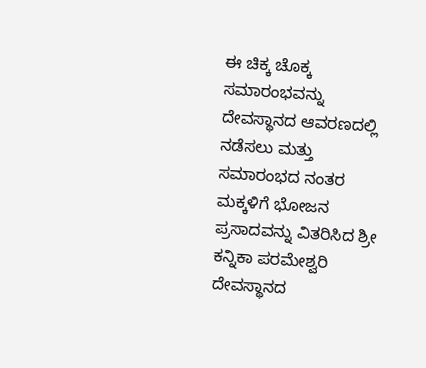ಈ ಚಿಕ್ಕ ಚೊಕ್ಕ ಸಮಾರಂಭವನ್ನು ದೇವಸ್ಥಾನದ ಆವರಣದಲ್ಲಿ ನಡೆಸಲು ಮತ್ತು ಸಮಾರಂಭದ ನಂತರ ಮಕ್ಕಳಿಗೆ ಭೋಜನ ಪ್ರಸಾದವನ್ನು ವಿತರಿಸಿದ ಶ್ರೀ ಕನ್ನಿಕಾ ಪರಮೇಶ್ವರಿ ದೇವಸ್ಥಾನದ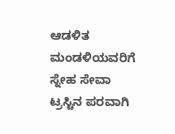ಆಡಳಿತ ಮಂಡಳಿಯವರಿಗೆ ಸ್ನೇಹ ಸೇವಾ ಟ್ರಸ್ಟಿನ ಪರವಾಗಿ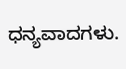ಧನ್ಯವಾದಗಳು.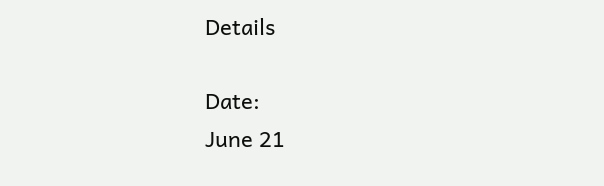Details

Date:
June 21